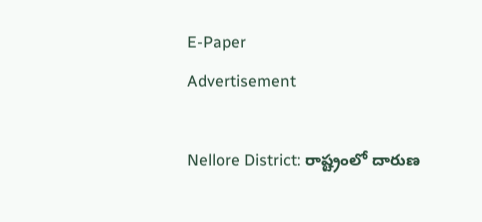E-Paper
Advertisement

Nellore District: రాష్ట్రంలో దారుణ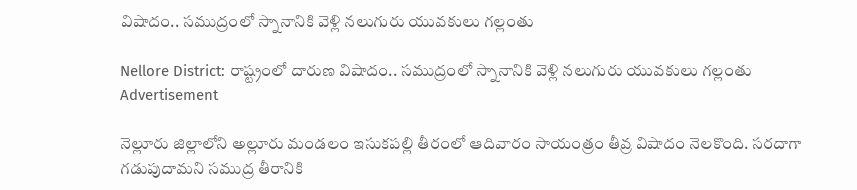విషాదం.. సముద్రంలో స్నానానికి వెళ్లి నలుగురు యువకులు గల్లంతు

Nellore District: రాష్ట్రంలో దారుణ విషాదం.. సముద్రంలో స్నానానికి వెళ్లి నలుగురు యువకులు గల్లంతు
Advertisement

నెల్లూరు జిల్లాలోని అల్లూరు మండలం ఇసుకపల్లి తీరంలో ఆదివారం సాయంత్రం తీవ్ర విషాదం నెలకొంది. సరదాగా గడుపుదామని సముద్ర తీరానికి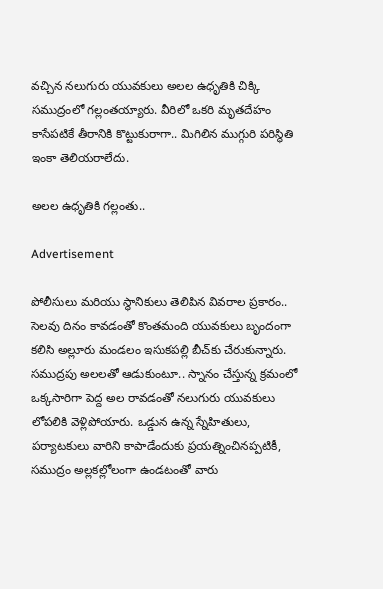వచ్చిన నలుగురు యువకులు అలల ఉధృతికి చిక్కి సముద్రంలో గల్లంతయ్యారు. వీరిలో ఒకరి మృతదేహం కాసేపటికే తీరానికి కొట్టుకురాగా.. మిగిలిన ముగ్గురి పరిస్థితి ఇంకా తెలియరాలేదు.

అలల ఉధృతికి గల్లంతు..

Advertisement

పోలీసులు మరియు స్థానికులు తెలిపిన వివరాల ప్రకారం.. సెలవు దినం కావడంతో కొంతమంది యువకులు బృందంగా కలిసి అల్లూరు మండలం ఇసుకపల్లి బీచ్‌కు చేరుకున్నారు. సముద్రపు అలలతో ఆడుకుంటూ.. స్నానం చేస్తున్న క్రమంలో ఒక్కసారిగా పెద్ద అల రావడంతో నలుగురు యువకులు లోపలికి వెళ్లిపోయారు. ఒడ్డున ఉన్న స్నేహితులు, పర్యాటకులు వారిని కాపాడేందుకు ప్రయత్నించినప్పటికీ, సముద్రం అల్లకల్లోలంగా ఉండటంతో వారు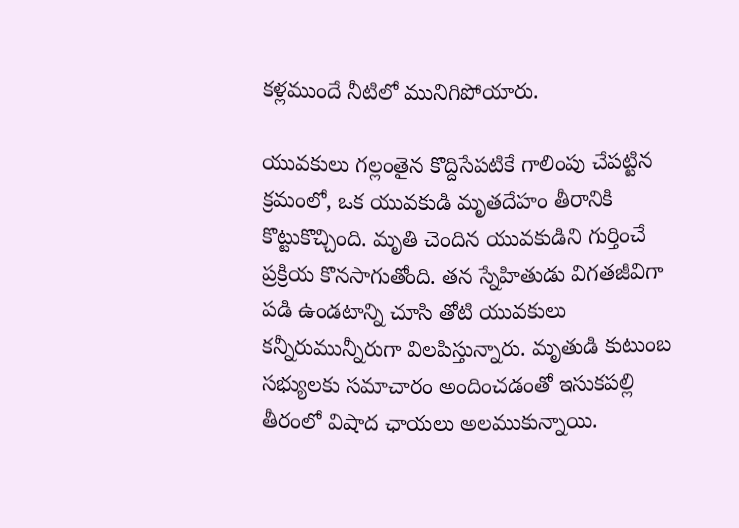కళ్లముందే నీటిలో మునిగిపోయారు.

యువకులు గల్లంతైన కొద్దిసేపటికే గాలింపు చేపట్టిన క్రమంలో, ఒక యువకుడి మృతదేహం తీరానికి కొట్టుకొచ్చింది. మృతి చెందిన యువకుడిని గుర్తించే ప్రక్రియ కొనసాగుతోంది. తన స్నేహితుడు విగతజీవిగా పడి ఉండటాన్ని చూసి తోటి యువకులు కన్నీరుమున్నీరుగా విలపిస్తున్నారు. మృతుడి కుటుంబ సభ్యులకు సమాచారం అందించడంతో ఇసుకపల్లి తీరంలో విషాద ఛాయలు అలముకున్నాయి.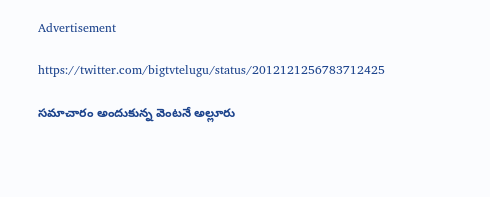Advertisement

https://twitter.com/bigtvtelugu/status/2012121256783712425

సమాచారం అందుకున్న వెంటనే అల్లూరు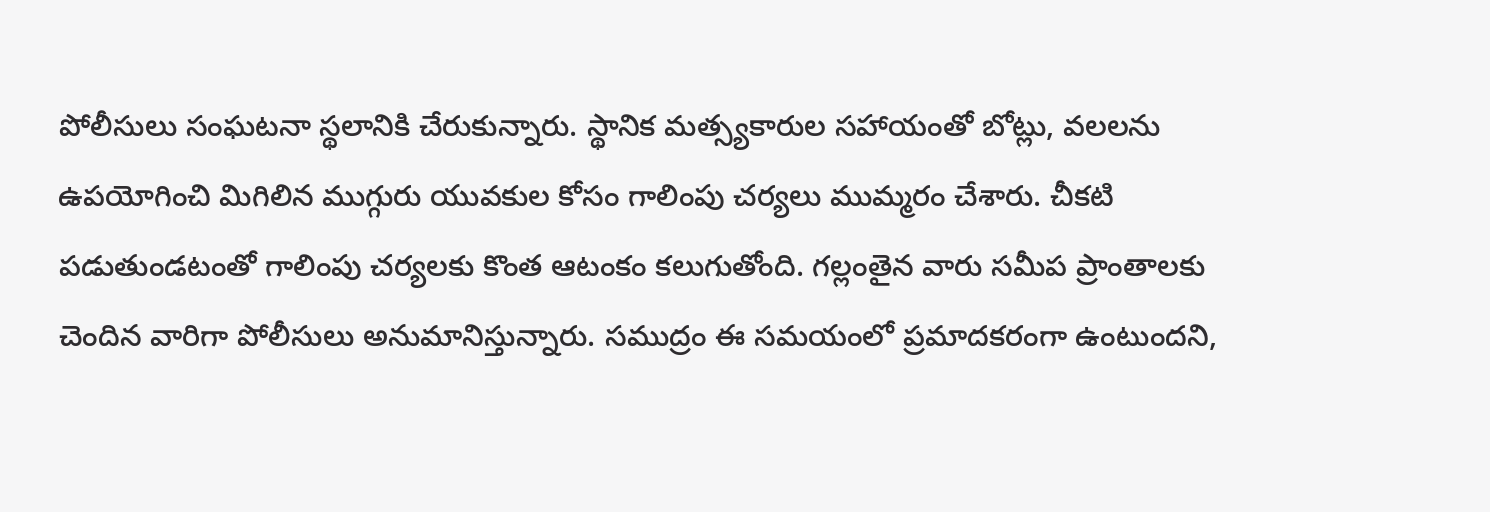పోలీసులు సంఘటనా స్థలానికి చేరుకున్నారు. స్థానిక మత్స్యకారుల సహాయంతో బోట్లు, వలలను ఉపయోగించి మిగిలిన ముగ్గురు యువకుల కోసం గాలింపు చర్యలు ముమ్మరం చేశారు. చీకటి పడుతుండటంతో గాలింపు చర్యలకు కొంత ఆటంకం కలుగుతోంది. గల్లంతైన వారు సమీప ప్రాంతాలకు చెందిన వారిగా పోలీసులు అనుమానిస్తున్నారు. సముద్రం ఈ సమయంలో ప్రమాదకరంగా ఉంటుందని,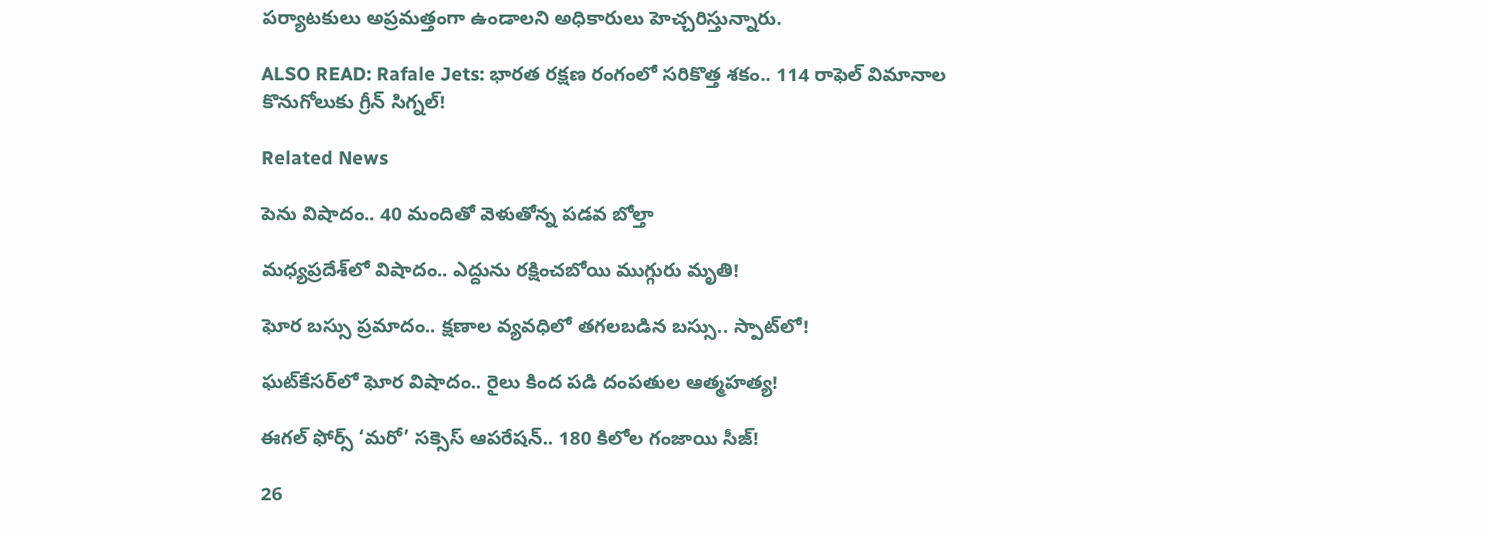పర్యాటకులు అప్రమత్తంగా ఉండాలని అధికారులు హెచ్చరిస్తున్నారు.

ALSO READ: Rafale Jets: భారత రక్షణ రంగంలో సరికొత్త శకం.. 114 రాఫెల్ విమానాల కొనుగోలుకు గ్రీన్ సిగ్నల్!

Related News

పెను విషాదం.. 40 మందితో వెళుతోన్న ప‌డ‌వ బోల్తా

మధ్యప్రదేశ్‌లో విషాదం.. ఎద్దును రక్షించబోయి ముగ్గురు మృతి!

ఘోర బస్సు ప్రమాదం.. క్షణాల వ్యవధిలో తగలబడిన బస్సు.. స్పాట్‌లో!

ఘట్‌కేసర్‌లో ఘోర విషాదం.. రైలు కింద పడి దంపతుల ఆత్మహత్య!

ఈగల్ ఫోర్స్ ‘మరో’ సక్సెస్ ఆపరేషన్.. 180 కిలోల గంజాయి సీజ్!

26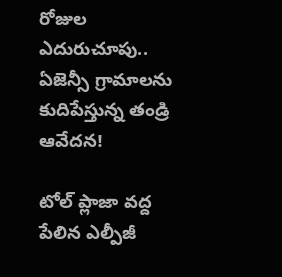రోజుల ఎదురుచూపు.. ఏజెన్సీ గ్రామాలను కుదిపేస్తున్న తండ్రి ఆవేదన!

టోల్ ప్లాజా వద్ద పేలిన ఎల్పీజీ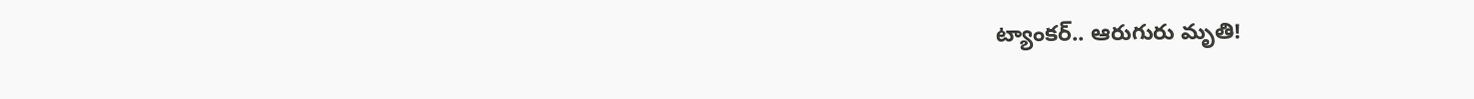ట్యాంకర్.. ఆరుగురు మృతి!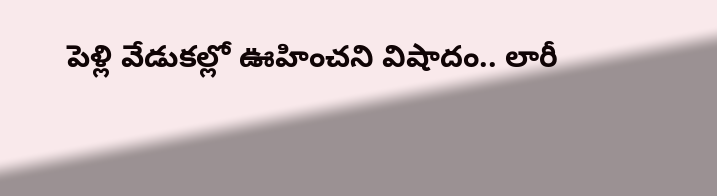పెళ్లి వేడుకల్లో ఊహించని విషాదం.. లారీ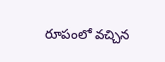రూపంలో వచ్చిన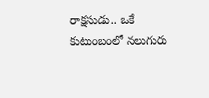రాక్షసుడు.. ఒకే కుటుంబంలో నలుగురు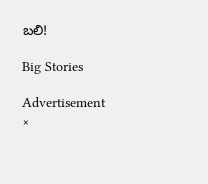బలి!

Big Stories

Advertisement
×